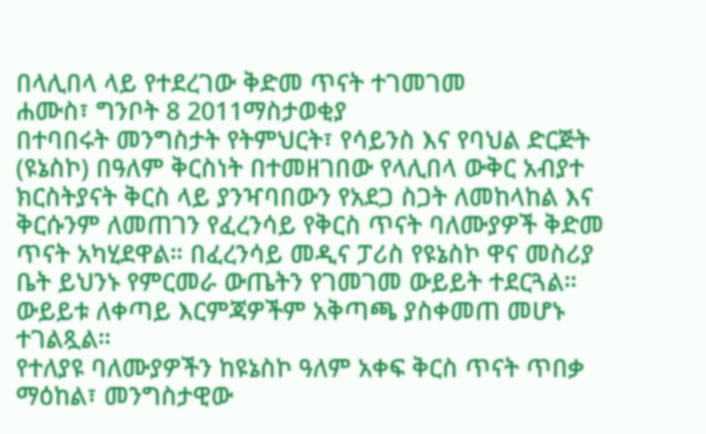በላሊበላ ላይ የተደረገው ቅድመ ጥናት ተገመገመ
ሐሙስ፣ ግንቦት 8 2011ማስታወቂያ
በተባበሩት መንግስታት የትምህርት፣ የሳይንስ እና የባህል ድርጅት (ዩኔስኮ) በዓለም ቅርስነት በተመዘገበው የላሊበላ ውቅር አብያተ ክርስትያናት ቅርስ ላይ ያንዣባበውን የአደጋ ስጋት ለመከላከል እና ቅርሱንም ለመጠገን የፈረንሳይ የቅርስ ጥናት ባለሙያዎች ቅድመ ጥናት አካሂደዋል። በፈረንሳይ መዲና ፓሪስ የዩኔስኮ ዋና መስሪያ ቤት ይህንኑ የምርመራ ውጤትን የገመገመ ውይይት ተደርጓል። ውይይቱ ለቀጣይ እርምጃዎችም አቅጣጫ ያስቀመጠ መሆኑ ተገልጿል።
የተለያዩ ባለሙያዎችን ከዩኔስኮ ዓለም አቀፍ ቅርስ ጥናት ጥበቃ ማዕከል፣ መንግስታዊው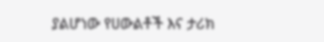ያልሆነው የሀውልቶች እና ታሪክ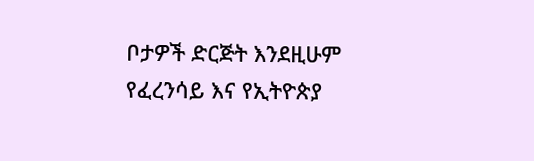ቦታዎች ድርጅት እንደዚሁም የፈረንሳይ እና የኢትዮጵያ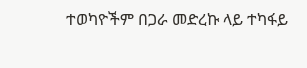ተወካዮችም በጋራ መድረኩ ላይ ተካፋይ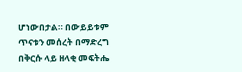ሆነውበታል። በውይይቱም ጥናቱን መሰረት በማድረግ በቅርሱ ላይ ዘላቂ መፍትሔ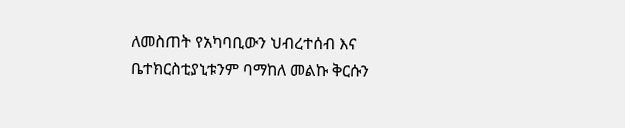ለመስጠት የአካባቢውን ህብረተሰብ እና ቤተክርስቲያኒቱንም ባማከለ መልኩ ቅርሱን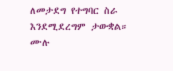ለመታደግ የተግባር ስራ እንደሚደረግም ታውቋል።
ሙሉ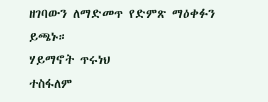ዘገባውን ለማድመጥ የድምጽ ማዕቀፉን ይጫኑ።
ሃይማኖት ጥሩነህ
ተስፋለም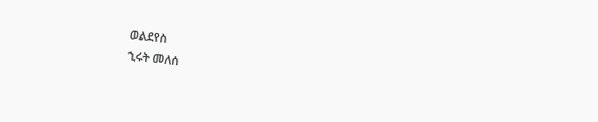ወልደየስ
ኂሩት መለሰ